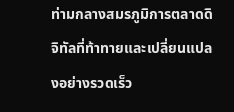ท่ามกลางสมรภูมิการตลาดดิจิทัลที่ท้าทายและเปลี่ยนแปลงอย่างรวดเร็ว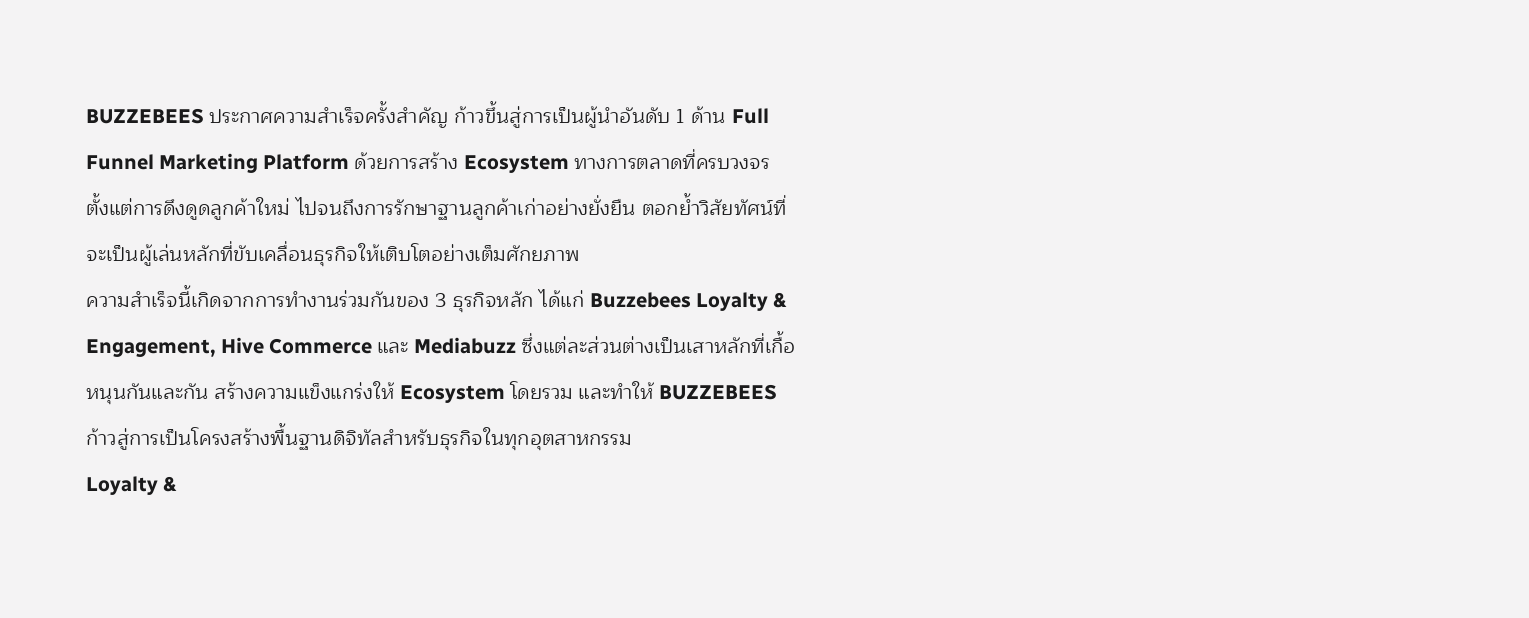BUZZEBEES ประกาศความสำเร็จครั้งสำคัญ ก้าวขึ้นสู่การเป็นผู้นำอันดับ 1 ด้าน Full Funnel Marketing Platform ด้วยการสร้าง Ecosystem ทางการตลาดที่ครบวงจร ตั้งแต่การดึงดูดลูกค้าใหม่ ไปจนถึงการรักษาฐานลูกค้าเก่าอย่างยั่งยืน ตอกย้ำวิสัยทัศน์ที่จะเป็นผู้เล่นหลักที่ขับเคลื่อนธุรกิจให้เติบโตอย่างเต็มศักยภาพ
ความสำเร็จนี้เกิดจากการทำงานร่วมกันของ 3 ธุรกิจหลัก ได้แก่ Buzzebees Loyalty & Engagement, Hive Commerce และ Mediabuzz ซึ่งแต่ละส่วนต่างเป็นเสาหลักที่เกื้อหนุนกันและกัน สร้างความแข็งแกร่งให้ Ecosystem โดยรวม และทำให้ BUZZEBEES ก้าวสู่การเป็นโครงสร้างพื้นฐานดิจิทัลสำหรับธุรกิจในทุกอุตสาหกรรม
Loyalty &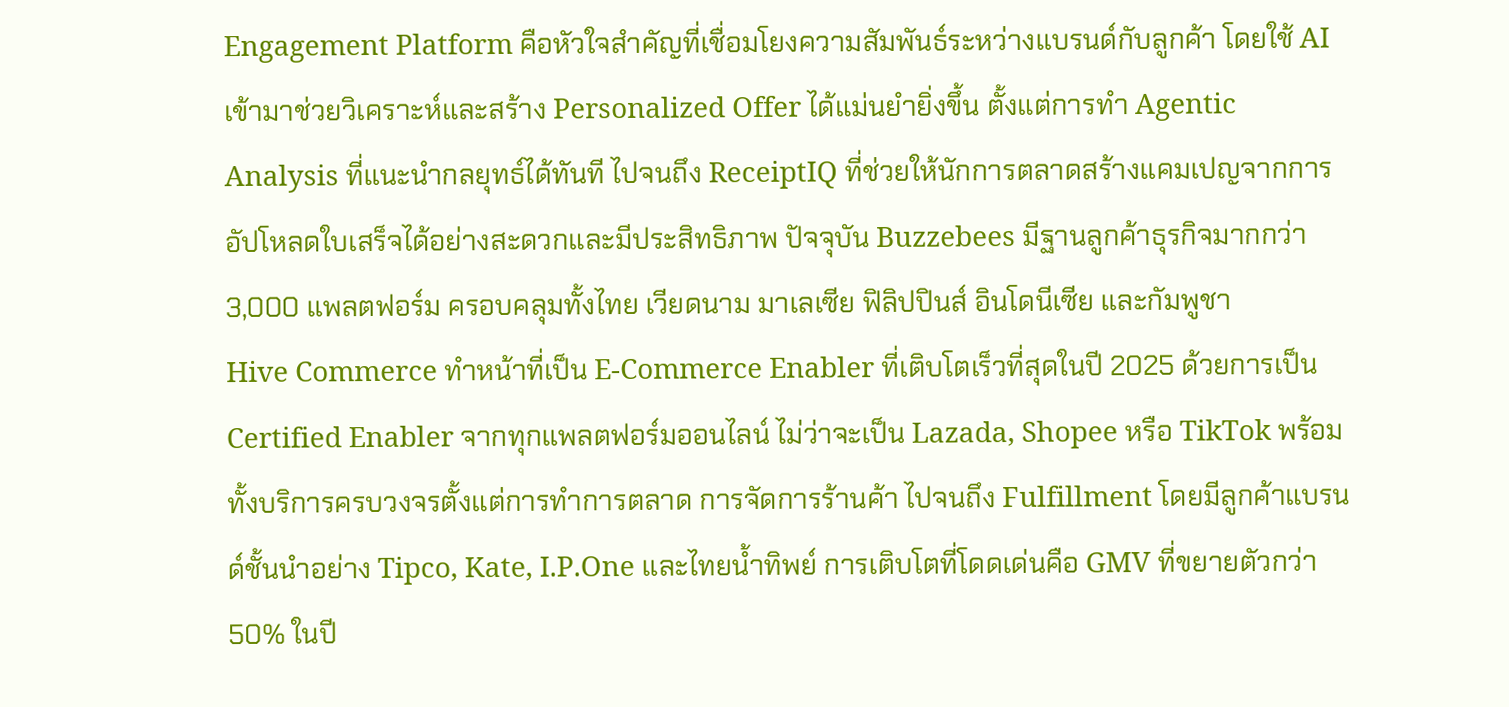Engagement Platform คือหัวใจสำคัญที่เชื่อมโยงความสัมพันธ์ระหว่างแบรนด์กับลูกค้า โดยใช้ AI เข้ามาช่วยวิเคราะห์และสร้าง Personalized Offer ได้แม่นยำยิ่งขึ้น ตั้งแต่การทำ Agentic Analysis ที่แนะนำกลยุทธ์ได้ทันที ไปจนถึง ReceiptIQ ที่ช่วยให้นักการตลาดสร้างแคมเปญจากการอัปโหลดใบเสร็จได้อย่างสะดวกและมีประสิทธิภาพ ปัจจุบัน Buzzebees มีฐานลูกค้าธุรกิจมากกว่า 3,000 แพลตฟอร์ม ครอบคลุมทั้งไทย เวียดนาม มาเลเซีย ฟิลิปปินส์ อินโดนีเซีย และกัมพูชา
Hive Commerce ทำหน้าที่เป็น E-Commerce Enabler ที่เติบโตเร็วที่สุดในปี 2025 ด้วยการเป็น Certified Enabler จากทุกแพลตฟอร์มออนไลน์ ไม่ว่าจะเป็น Lazada, Shopee หรือ TikTok พร้อมทั้งบริการครบวงจรตั้งแต่การทำการตลาด การจัดการร้านค้า ไปจนถึง Fulfillment โดยมีลูกค้าแบรนด์ชั้นนำอย่าง Tipco, Kate, I.P.One และไทยน้ำทิพย์ การเติบโตที่โดดเด่นคือ GMV ที่ขยายตัวกว่า 50% ในปี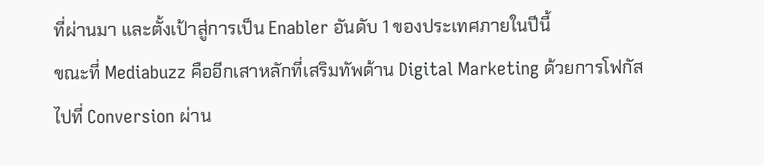ที่ผ่านมา และตั้งเป้าสู่การเป็น Enabler อันดับ 1 ของประเทศภายในปีนี้
ขณะที่ Mediabuzz คืออีกเสาหลักที่เสริมทัพด้าน Digital Marketing ด้วยการโฟกัสไปที่ Conversion ผ่าน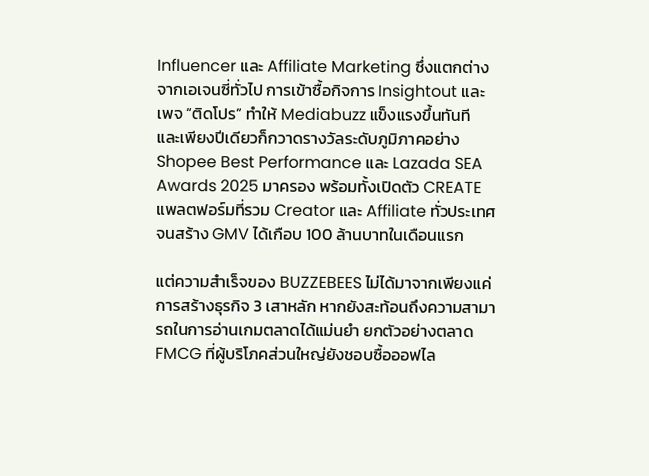Influencer และ Affiliate Marketing ซึ่งแตกต่างจากเอเจนซี่ทั่วไป การเข้าซื้อกิจการ Insightout และเพจ “ติดโปร” ทำให้ Mediabuzz แข็งแรงขึ้นทันที และเพียงปีเดียวก็กวาดรางวัลระดับภูมิภาคอย่าง Shopee Best Performance และ Lazada SEA Awards 2025 มาครอง พร้อมทั้งเปิดตัว CREATE แพลตฟอร์มที่รวม Creator และ Affiliate ทั่วประเทศ จนสร้าง GMV ได้เกือบ 100 ล้านบาทในเดือนแรก

แต่ความสำเร็จของ BUZZEBEES ไม่ได้มาจากเพียงแค่การสร้างธุรกิจ 3 เสาหลัก หากยังสะท้อนถึงความสามารถในการอ่านเกมตลาดได้แม่นยำ ยกตัวอย่างตลาด FMCG ที่ผู้บริโภคส่วนใหญ่ยังชอบซื้อออฟไล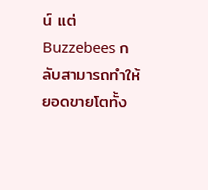น์ แต่ Buzzebees กลับสามารถทำให้ยอดขายโตทั้ง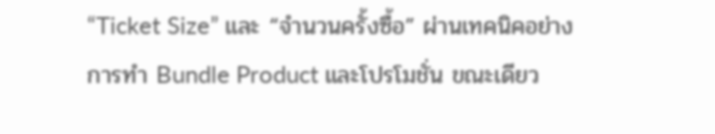“Ticket Size” และ “จำนวนครั้งซื้อ” ผ่านเทคนิคอย่างการทำ Bundle Product และโปรโมชั่น ขณะเดียว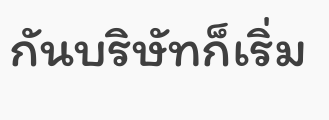กันบริษัทก็เริ่ม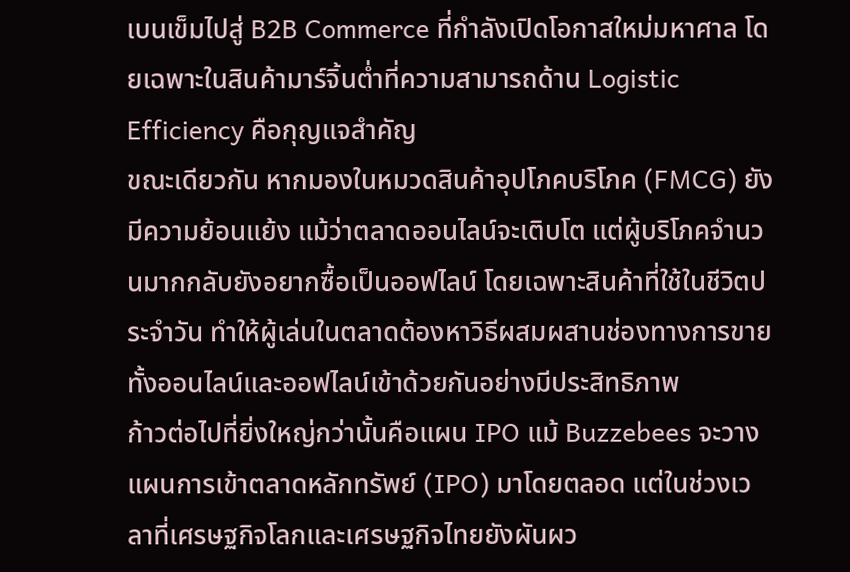เบนเข็มไปสู่ B2B Commerce ที่กำลังเปิดโอกาสใหม่มหาศาล โดยเฉพาะในสินค้ามาร์จิ้นต่ำที่ความสามารถด้าน Logistic Efficiency คือกุญแจสำคัญ
ขณะเดียวกัน หากมองในหมวดสินค้าอุปโภคบริโภค (FMCG) ยังมีความย้อนแย้ง แม้ว่าตลาดออนไลน์จะเติบโต แต่ผู้บริโภคจำนวนมากกลับยังอยากซื้อเป็นออฟไลน์ โดยเฉพาะสินค้าที่ใช้ในชีวิตประจำวัน ทำให้ผู้เล่นในตลาดต้องหาวิธีผสมผสานช่องทางการขายทั้งออนไลน์และออฟไลน์เข้าด้วยกันอย่างมีประสิทธิภาพ
ก้าวต่อไปที่ยิ่งใหญ่กว่านั้นคือแผน IPO แม้ Buzzebees จะวางแผนการเข้าตลาดหลักทรัพย์ (IPO) มาโดยตลอด แต่ในช่วงเวลาที่เศรษฐกิจโลกและเศรษฐกิจไทยยังผันผว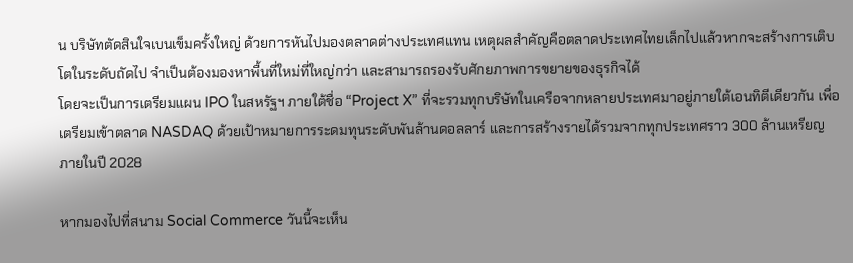น บริษัทตัดสินใจเบนเข็มครั้งใหญ่ ด้วยการหันไปมองตลาดต่างประเทศแทน เหตุผลสำคัญคือตลาดประเทศไทยเล็กไปแล้วหากจะสร้างการเติบโตในระดับถัดไป จำเป็นต้องมองหาพื้นที่ใหม่ที่ใหญ่กว่า และสามารถรองรับศักยภาพการขยายของธุรกิจได้
โดยจะเป็นการเตรียมแผน IPO ในสหรัฐฯ ภายใต้ชื่อ “Project X” ที่จะรวมทุกบริษัทในเครือจากหลายประเทศมาอยู่ภายใต้เอนทิตีเดียวกัน เพื่อเตรียมเข้าตลาด NASDAQ ด้วยเป้าหมายการระดมทุนระดับพันล้านดอลลาร์ และการสร้างรายได้รวมจากทุกประเทศราว 300 ล้านเหรียญ ภายในปี 2028

หากมองไปที่สนาม Social Commerce วันนี้จะเห็น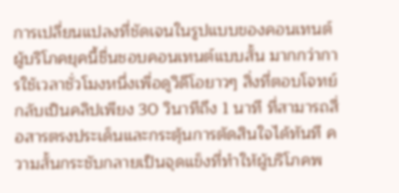การเปลี่ยนแปลงที่ชัดเจนในรูปแบบของคอนเทนต์ ผู้บริโภคยุคนี้ชื่นชอบคอนเทนต์แบบสั้น มากกว่าการใช้เวลาชั่วโมงหนึ่งเพื่อดูวิดีโอยาวๆ สิ่งที่ตอบโจทย์กลับเป็นคลิปเพียง 30 วินาทีถึง 1 นาที ที่สามารถสื่อสารตรงประเด็นและกระตุ้นการตัดสินใจได้ทันที ความสั้นกระชับกลายเป็นจุดแข็งที่ทำให้ผู้บริโภคพ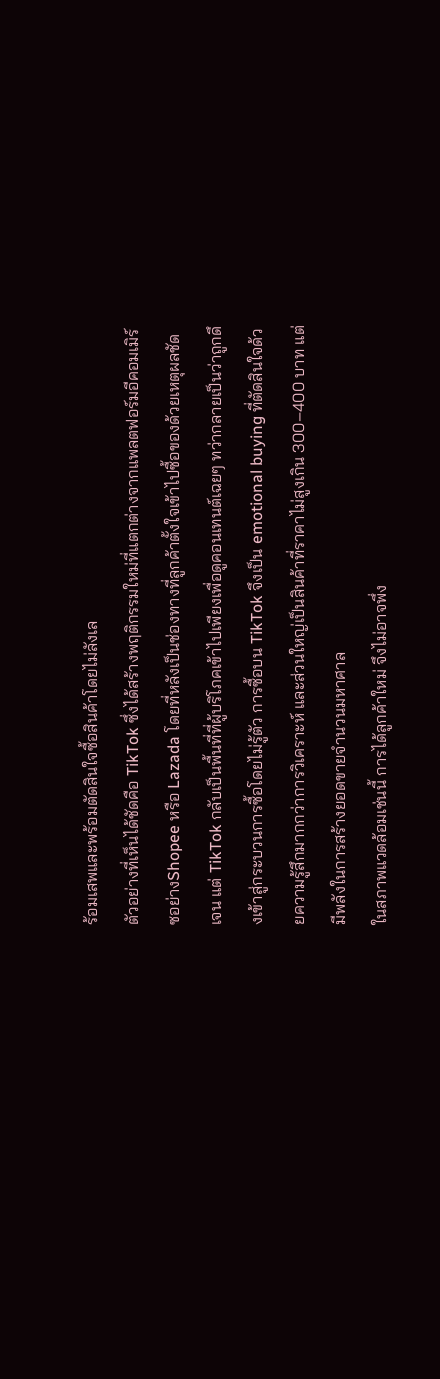ร้อมเสพและพร้อมตัดสินใจซื้อสินค้าโดยไม่ลังเล
ตัวอย่างที่เห็นได้ชัดคือ TikTok ซึ่งได้สร้างพฤติกรรมใหม่ที่แตกต่างจากแพลตฟอร์มอีคอมเมิร์ซอย่างShopee หรือ Lazada โดยที่หลังเป็นช่องทางที่ลูกค้าตั้งใจเข้าไปซื้อของด้วยเหตุผลชัดเจน แต่ TikTok กลับเป็นพื้นที่ที่ผู้บริโภคเข้าไปเพียงเพื่อดูคอนเทนต์เฉยๆ ทว่ากลายเป็นว่าถูกดึงเข้าสู่กระบวนการซื้อโดยไม่รู้ตัว การซื้อบน TikTok จึงเป็น emotional buying ที่ตัดสินใจด้วยความรู้สึกมากกว่าการวิเคราะห์ และส่วนใหญ่เป็นสินค้าที่ราคาไม่สูงเกิน 300–400 บาท แต่มีพลังในการสร้างยอดขายจำนวนมหาศาล
ในสภาพแวดล้อมเช่นนี้ การได้ลูกค้าใหม่ จึงไม่อาจพึ่ง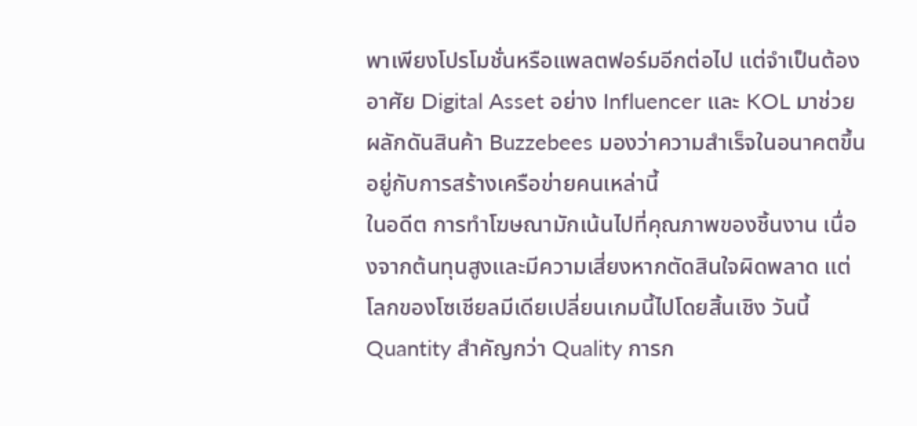พาเพียงโปรโมชั่นหรือแพลตฟอร์มอีกต่อไป แต่จำเป็นต้องอาศัย Digital Asset อย่าง Influencer และ KOL มาช่วยผลักดันสินค้า Buzzebees มองว่าความสำเร็จในอนาคตขึ้นอยู่กับการสร้างเครือข่ายคนเหล่านี้
ในอดีต การทำโฆษณามักเน้นไปที่คุณภาพของชิ้นงาน เนื่องจากต้นทุนสูงและมีความเสี่ยงหากตัดสินใจผิดพลาด แต่โลกของโซเชียลมีเดียเปลี่ยนเกมนี้ไปโดยสิ้นเชิง วันนี้ Quantity สำคัญกว่า Quality การก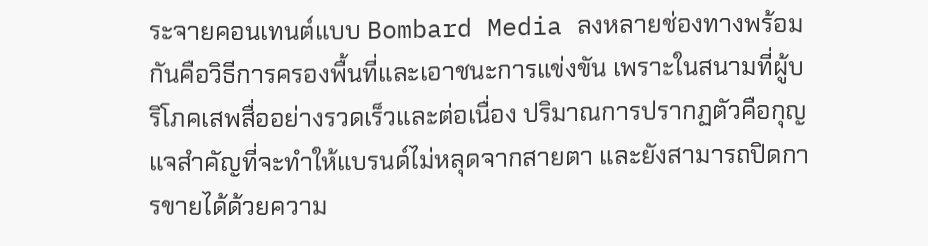ระจายคอนเทนต์แบบ Bombard Media ลงหลายช่องทางพร้อมกันคือวิธีการครองพื้นที่และเอาชนะการแข่งขัน เพราะในสนามที่ผู้บริโภคเสพสื่ออย่างรวดเร็วและต่อเนื่อง ปริมาณการปรากฏตัวคือกุญแจสำคัญที่จะทำให้แบรนด์ไม่หลุดจากสายตา และยังสามารถปิดการขายได้ด้วยความ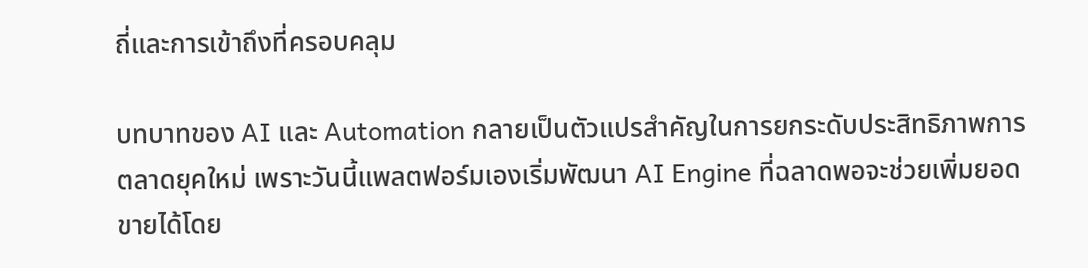ถี่และการเข้าถึงที่ครอบคลุม

บทบาทของ AI และ Automation กลายเป็นตัวแปรสำคัญในการยกระดับประสิทธิภาพการตลาดยุคใหม่ เพราะวันนี้แพลตฟอร์มเองเริ่มพัฒนา AI Engine ที่ฉลาดพอจะช่วยเพิ่มยอดขายได้โดย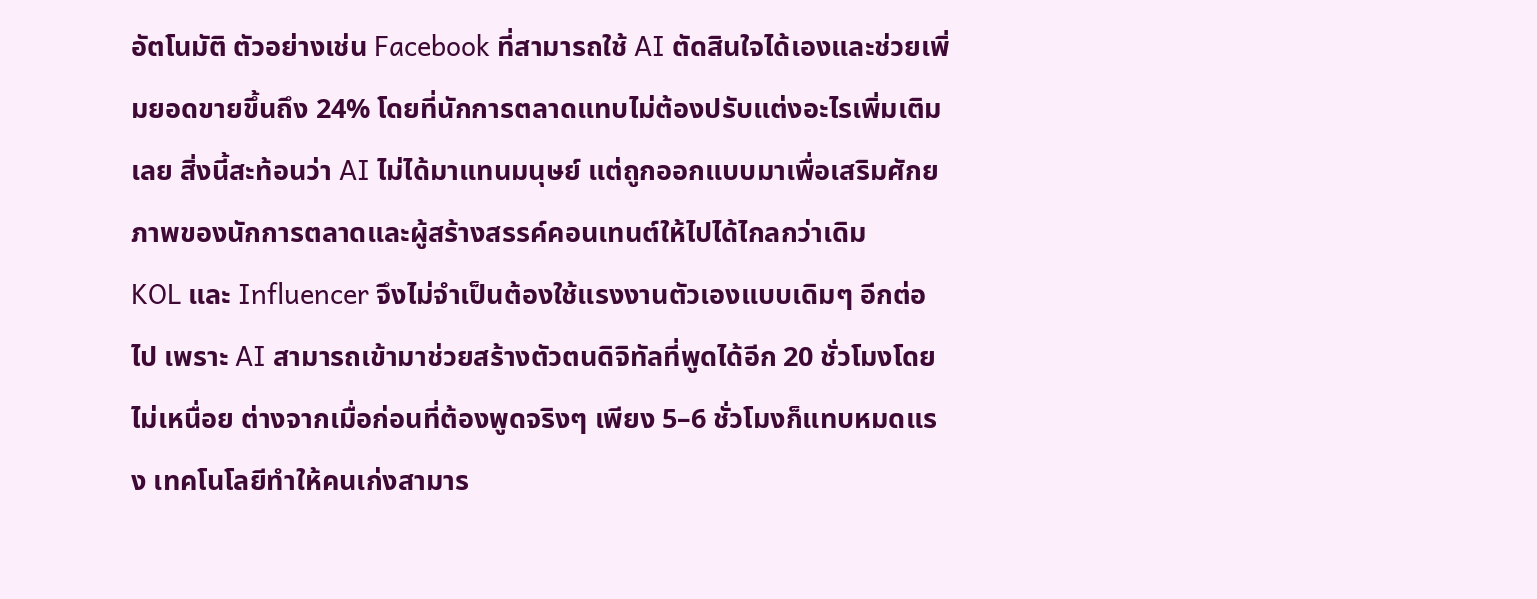อัตโนมัติ ตัวอย่างเช่น Facebook ที่สามารถใช้ AI ตัดสินใจได้เองและช่วยเพิ่มยอดขายขึ้นถึง 24% โดยที่นักการตลาดแทบไม่ต้องปรับแต่งอะไรเพิ่มเติมเลย สิ่งนี้สะท้อนว่า AI ไม่ได้มาแทนมนุษย์ แต่ถูกออกแบบมาเพื่อเสริมศักยภาพของนักการตลาดและผู้สร้างสรรค์คอนเทนต์ให้ไปได้ไกลกว่าเดิม
KOL และ Influencer จึงไม่จำเป็นต้องใช้แรงงานตัวเองแบบเดิมๆ อีกต่อไป เพราะ AI สามารถเข้ามาช่วยสร้างตัวตนดิจิทัลที่พูดได้อีก 20 ชั่วโมงโดยไม่เหนื่อย ต่างจากเมื่อก่อนที่ต้องพูดจริงๆ เพียง 5–6 ชั่วโมงก็แทบหมดแรง เทคโนโลยีทำให้คนเก่งสามาร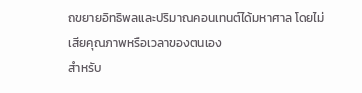ถขยายอิทธิพลและปริมาณคอนเทนต์ได้มหาศาล โดยไม่เสียคุณภาพหรือเวลาของตนเอง
สำหรับ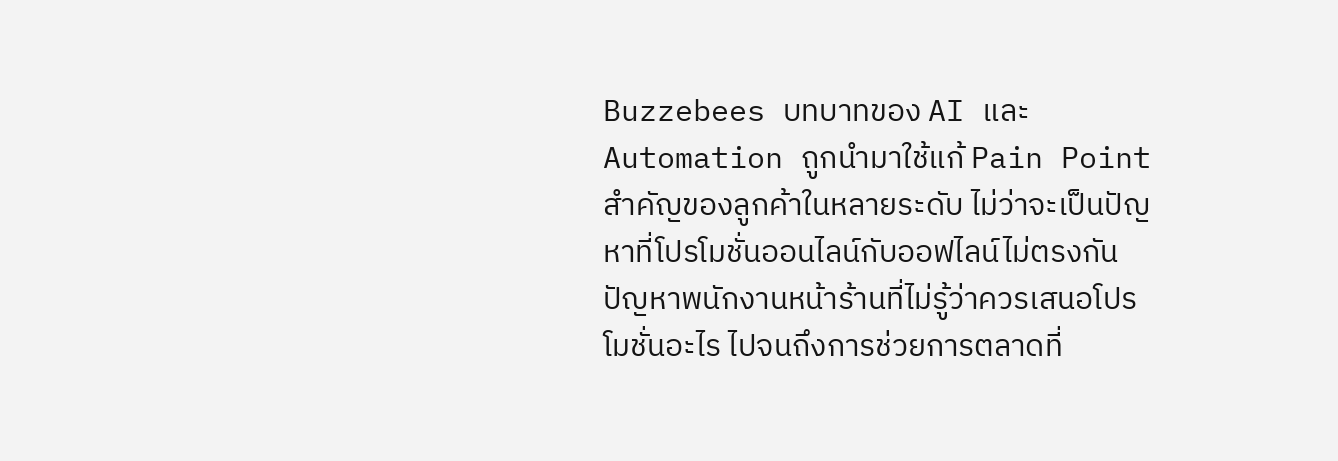Buzzebees บทบาทของ AI และ Automation ถูกนำมาใช้แก้ Pain Point สำคัญของลูกค้าในหลายระดับ ไม่ว่าจะเป็นปัญหาที่โปรโมชั่นออนไลน์กับออฟไลน์ไม่ตรงกัน ปัญหาพนักงานหน้าร้านที่ไม่รู้ว่าควรเสนอโปรโมชั่นอะไร ไปจนถึงการช่วยการตลาดที่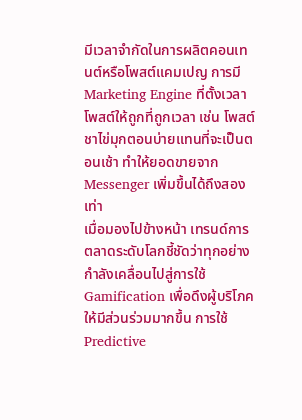มีเวลาจำกัดในการผลิตคอนเทนต์หรือโพสต์แคมเปญ การมี Marketing Engine ที่ตั้งเวลาโพสต์ให้ถูกที่ถูกเวลา เช่น โพสต์ชาไข่มุกตอนบ่ายแทนที่จะเป็นตอนเช้า ทำให้ยอดขายจาก Messenger เพิ่มขึ้นได้ถึงสองเท่า
เมื่อมองไปข้างหน้า เทรนด์การตลาดระดับโลกชี้ชัดว่าทุกอย่างกำลังเคลื่อนไปสู่การใช้ Gamification เพื่อดึงผู้บริโภคให้มีส่วนร่วมมากขึ้น การใช้ Predictive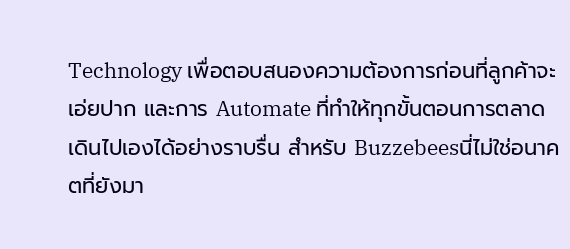Technology เพื่อตอบสนองความต้องการก่อนที่ลูกค้าจะเอ่ยปาก และการ Automate ที่ทำให้ทุกขั้นตอนการตลาดเดินไปเองได้อย่างราบรื่น สำหรับ Buzzebeesนี่ไม่ใช่อนาคตที่ยังมา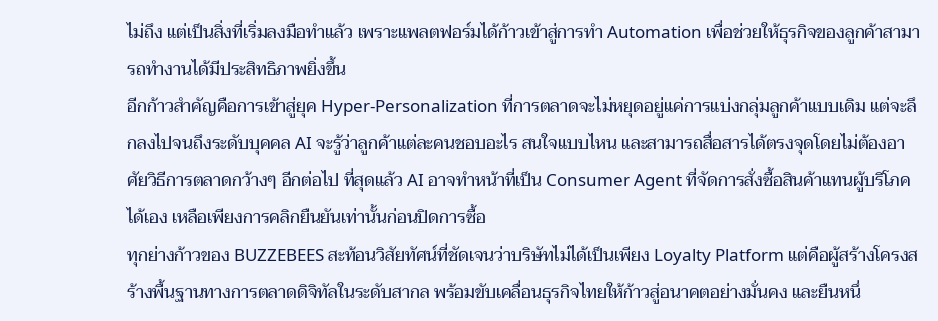ไม่ถึง แต่เป็นสิ่งที่เริ่มลงมือทำแล้ว เพราะแพลตฟอร์มได้ก้าวเข้าสู่การทำ Automation เพื่อช่วยให้ธุรกิจของลูกค้าสามารถทำงานได้มีประสิทธิภาพยิ่งขึ้น
อีกก้าวสำคัญคือการเข้าสู่ยุค Hyper-Personalization ที่การตลาดจะไม่หยุดอยู่แค่การแบ่งกลุ่มลูกค้าแบบเดิม แต่จะลึกลงไปจนถึงระดับบุคคล AI จะรู้ว่าลูกค้าแต่ละคนชอบอะไร สนใจแบบไหน และสามารถสื่อสารได้ตรงจุดโดยไม่ต้องอาศัยวิธีการตลาดกว้างๆ อีกต่อไป ที่สุดแล้ว AI อาจทำหน้าที่เป็น Consumer Agent ที่จัดการสั่งซื้อสินค้าแทนผู้บริโภคได้เอง เหลือเพียงการคลิกยืนยันเท่านั้นก่อนปิดการซื้อ
ทุกย่างก้าวของ BUZZEBEES สะท้อนวิสัยทัศน์ที่ชัดเจนว่าบริษัทไม่ได้เป็นเพียง Loyalty Platform แต่คือผู้สร้างโครงสร้างพื้นฐานทางการตลาดดิจิทัลในระดับสากล พร้อมขับเคลื่อนธุรกิจไทยให้ก้าวสู่อนาคตอย่างมั่นคง และยืนหนึ่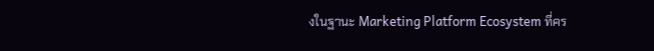งในฐานะ Marketing Platform Ecosystem ที่คร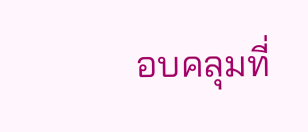อบคลุมที่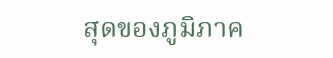สุดของภูมิภาค